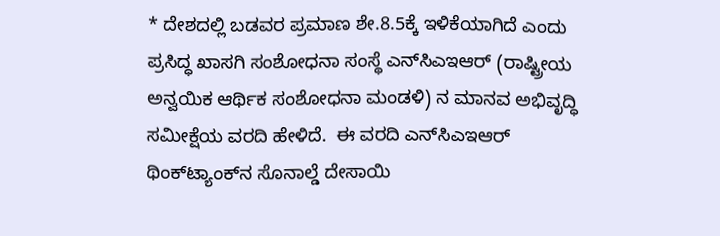* ದೇಶದಲ್ಲಿ ಬಡವರ ಪ್ರಮಾಣ ಶೇ.8.5ಕ್ಕೆ ಇಳಿಕೆಯಾಗಿದೆ ಎಂದು ಪ್ರಸಿದ್ಧ ಖಾಸಗಿ ಸಂಶೋಧನಾ ಸಂಸ್ಥೆ ಎನ್‌ಸಿಎಇಆರ್‌ (ರಾಷ್ಟ್ರೀಯ ಅನ್ವಯಿಕ ಆರ್ಥಿಕ ಸಂಶೋಧನಾ ಮಂಡಳಿ) ನ ಮಾನವ ಅಭಿವೃದ್ಧಿ ಸಮೀಕ್ಷೆಯ ವರದಿ ಹೇಳಿದೆ.  ಈ ವರದಿ ಎನ್‌ಸಿಎಇಆರ್‌ ಥಿಂಕ್‌ಟ್ಯಾಂಕ್‌ನ ಸೊನಾಲ್ಡೆ ದೇಸಾಯಿ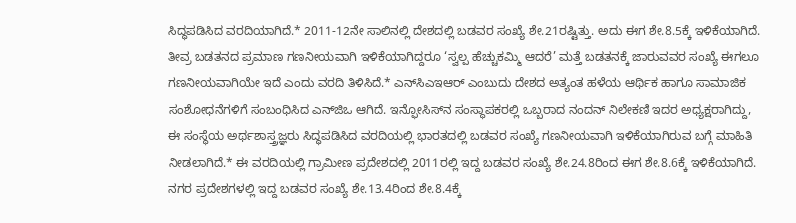ಸಿದ್ಧಪಡಿಸಿದ ವರದಿಯಾಗಿದೆ.* 2011-12ನೇ ಸಾಲಿನಲ್ಲಿ ದೇಶದಲ್ಲಿ ಬಡವರ ಸಂಖ್ಯೆ ಶೇ.21ರಷ್ಟಿತ್ತು. ಅದು ಈಗ ಶೇ.8.5ಕ್ಕೆ ಇಳಿಕೆಯಾಗಿದೆ. ತೀವ್ರ ಬಡತನದ ಪ್ರಮಾಣ ಗಣನೀಯವಾಗಿ ಇಳಿಕೆಯಾಗಿದ್ದರೂ ‘ಸ್ವಲ್ಪ ಹೆಚ್ಚುಕಮ್ಮಿ ಆದರೆ’ ಮತ್ತೆ ಬಡತನಕ್ಕೆ ಜಾರುವವರ ಸಂಖ್ಯೆ ಈಗಲೂ ಗಣನೀಯವಾಗಿಯೇ ಇದೆ ಎಂದು ವರದಿ ತಿಳಿಸಿದೆ.* ಎನ್‌ಸಿಎಇಆರ್‌ ಎಂಬುದು ದೇಶದ ಅತ್ಯಂತ ಹಳೆಯ ಆರ್ಥಿಕ ಹಾಗೂ ಸಾಮಾಜಿಕ ಸಂಶೋಧನೆಗಳಿಗೆ ಸಂಬಂಧಿಸಿದ ಎನ್‌ಜಿಒ ಆಗಿದೆ. ಇನ್ಫೋಸಿಸ್‌ನ ಸಂಸ್ಥಾಪಕರಲ್ಲಿ ಒಬ್ಬರಾದ ನಂದನ್‌ ನಿಲೇಕಣಿ ಇದರ ಅಧ್ಯಕ್ಷರಾಗಿದ್ದು, ಈ ಸಂಸ್ಥೆಯ ಅರ್ಥಶಾಸ್ತ್ರಜ್ಞರು ಸಿದ್ಧಪಡಿಸಿದ ವರದಿಯಲ್ಲಿ ಭಾರತದಲ್ಲಿ ಬಡವರ ಸಂಖ್ಯೆ ಗಣನೀಯವಾಗಿ ಇಳಿಕೆಯಾಗಿರುವ ಬಗ್ಗೆ ಮಾಹಿತಿ ನೀಡಲಾಗಿದೆ.* ಈ ವರದಿಯಲ್ಲಿ ಗ್ರಾಮೀಣ ಪ್ರದೇಶದಲ್ಲಿ 2011ರಲ್ಲಿ ಇದ್ದ ಬಡವರ ಸಂಖ್ಯೆ ಶೇ.24.8ರಿಂದ ಈಗ ಶೇ.8.6ಕ್ಕೆ ಇಳಿಕೆಯಾಗಿದೆ. ನಗರ ಪ್ರದೇಶಗಳಲ್ಲಿ ಇದ್ದ ಬಡವರ ಸಂಖ್ಯೆ ಶೇ.13.4ರಿಂದ ಶೇ.8.4ಕ್ಕೆ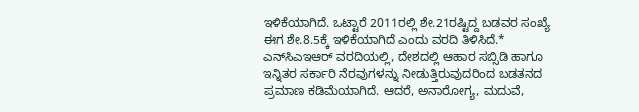ಇಳಿಕೆಯಾಗಿದೆ. ಒಟ್ಟಾರೆ 2011ರಲ್ಲಿ ಶೇ.21ರಷ್ಟಿದ್ದ ಬಡವರ ಸಂಖ್ಯೆ ಈಗ ಶೇ.8.5ಕ್ಕೆ ಇಳಿಕೆಯಾಗಿದೆ ಎಂದು ವರದಿ ತಿಳಿಸಿದೆ.* ಎನ್‌ಸಿಎಇಆರ್‌ ವರದಿಯಲ್ಲಿ, ದೇಶದಲ್ಲಿ ಆಹಾರ ಸಬ್ಸಿಡಿ ಹಾಗೂ ಇನ್ನಿತರ ಸರ್ಕಾರಿ ನೆರವುಗಳನ್ನು ನೀಡುತ್ತಿರುವುದರಿಂದ ಬಡತನದ ಪ್ರಮಾಣ ಕಡಿಮೆಯಾಗಿದೆ. ಆದರೆ, ಅನಾರೋಗ್ಯ, ಮದುವೆ,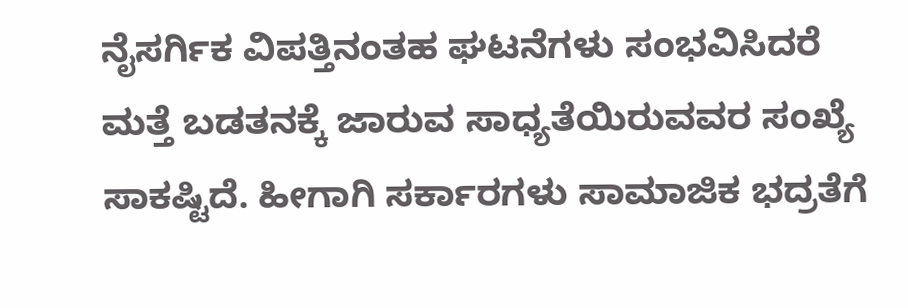ನೈಸರ್ಗಿಕ ವಿಪತ್ತಿನಂತಹ ಘಟನೆಗಳು ಸಂಭವಿಸಿದರೆ ಮತ್ತೆ ಬಡತನಕ್ಕೆ ಜಾರುವ ಸಾಧ್ಯತೆಯಿರುವವರ ಸಂಖ್ಯೆ ಸಾಕಷ್ಟಿದೆ. ಹೀಗಾಗಿ ಸರ್ಕಾರಗಳು ಸಾಮಾಜಿಕ ಭದ್ರತೆಗೆ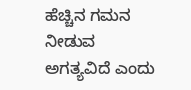ಹೆಚ್ಚಿನ ಗಮನ ನೀಡುವ ಅಗತ್ಯವಿದೆ ಎಂದು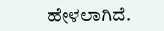ಹೇಳಲಾಗಿದೆ.